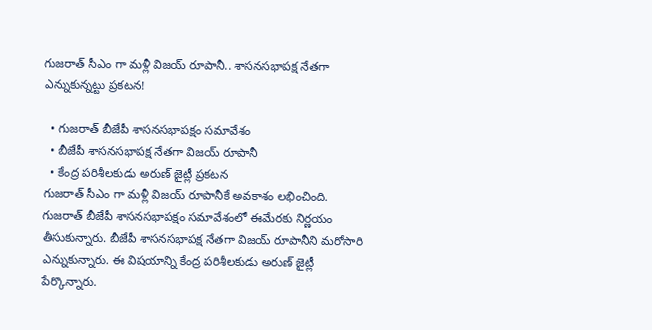గుజరాత్ సీఎం గా మళ్లీ విజయ్ రూపానీ.. శాసనసభాపక్ష నేతగా ఎన్నుకున్నట్టు ప్రకటన!

  • గుజరాత్ బీజేపీ శాసనసభాపక్షం సమావేశం
  • బీజేపీ శాసనసభాపక్ష నేతగా విజయ్ రూపానీ
  • కేంద్ర పరిశీలకుడు అరుణ్ జైట్లీ ప్రకటన
గుజరాత్ సీఎం గా మళ్లీ విజయ్ రూపానీకే అవకాశం లభించింది. గుజరాత్ బీజేపీ శాసనసభాపక్షం సమావేశంలో ఈమేరకు నిర్ణయం తీసుకున్నారు. బీజేపీ శాసనసభాపక్ష నేతగా విజయ్ రూపానీని మరోసారి ఎన్నుకున్నారు. ఈ విషయాన్ని కేంద్ర పరిశీలకుడు అరుణ్ జైట్లీ పేర్కొన్నారు.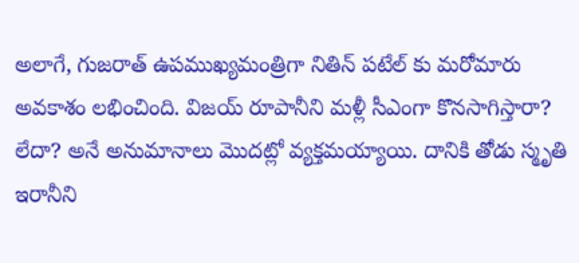అలాగే, గుజరాత్ ఉపముఖ్యమంత్రిగా నితిన్ పటేల్ కు మరోమారు అవకాశం లభించింది. విజయ్ రూపానీని మళ్లీ సీఎంగా కొనసాగిస్తారా? లేదా? అనే అనుమానాలు మొదట్లో వ్యక్తమయ్యాయి. దానికి తోడు స్మృతి ఇరానీని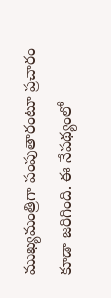ముఖ్యమంత్రిగా పంపుతారంటూ ప్రచారం కూడా జరిగింది. ఈ నేపథ్యంలో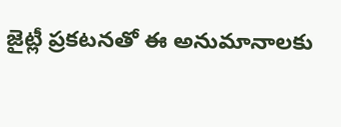జైట్లీ ప్రకటనతో ఈ అనుమానాలకు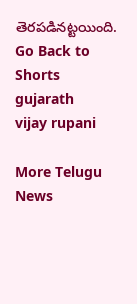తెరపడినట్టయింది.
Go Back to Shorts
gujarath
vijay rupani

More Telugu News